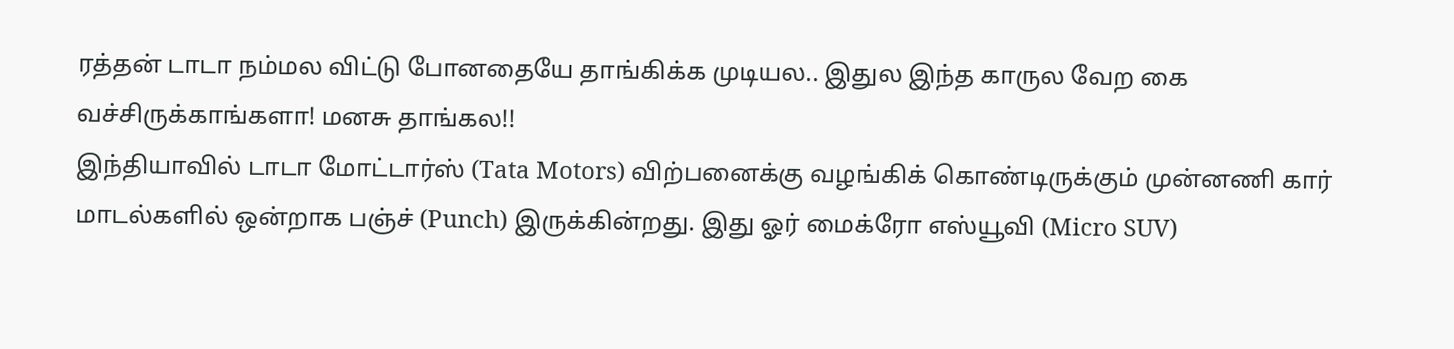ரத்தன் டாடா நம்மல விட்டு போனதையே தாங்கிக்க முடியல.. இதுல இந்த காருல வேற கை வச்சிருக்காங்களா! மனசு தாங்கல!!
இந்தியாவில் டாடா மோட்டார்ஸ் (Tata Motors) விற்பனைக்கு வழங்கிக் கொண்டிருக்கும் முன்னணி கார் மாடல்களில் ஒன்றாக பஞ்ச் (Punch) இருக்கின்றது. இது ஓர் மைக்ரோ எஸ்யூவி (Micro SUV)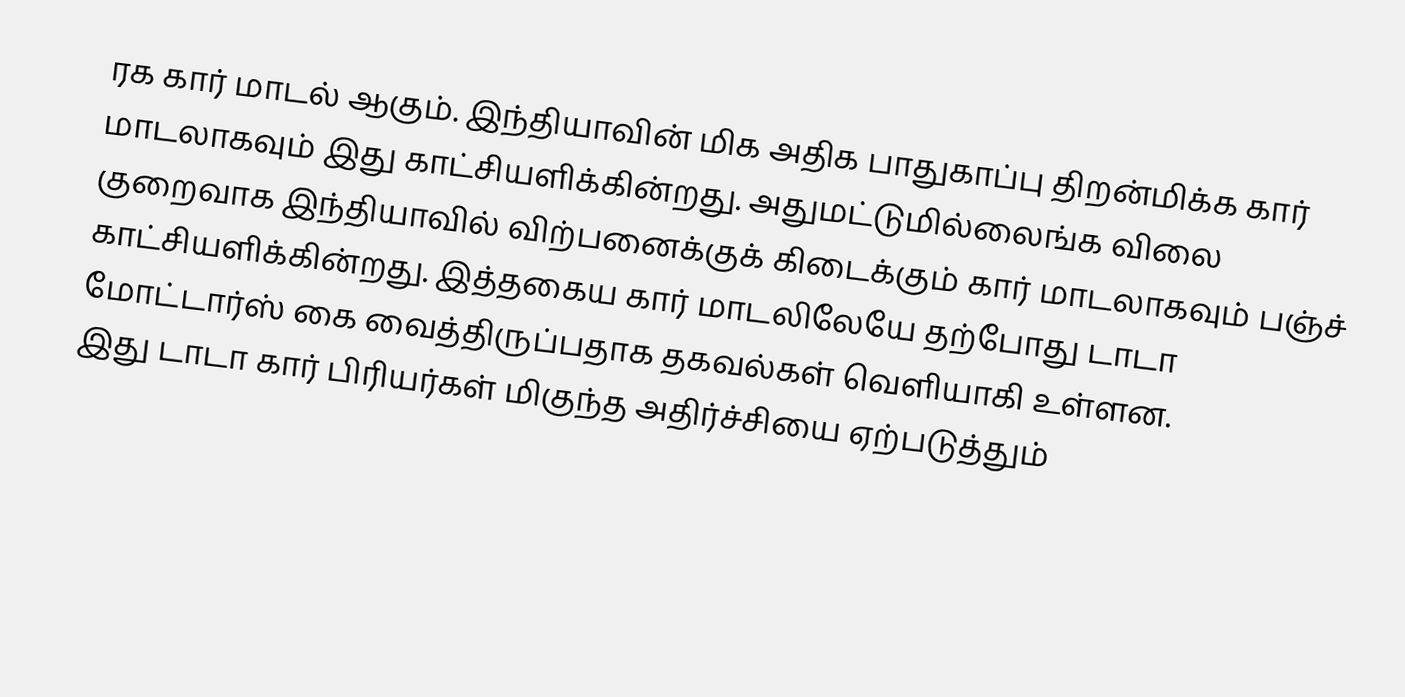ரக கார் மாடல் ஆகும். இந்தியாவின் மிக அதிக பாதுகாப்பு திறன்மிக்க கார் மாடலாகவும் இது காட்சியளிக்கின்றது. அதுமட்டுமில்லைங்க விலை குறைவாக இந்தியாவில் விற்பனைக்குக் கிடைக்கும் கார் மாடலாகவும் பஞ்ச் காட்சியளிக்கின்றது. இத்தகைய கார் மாடலிலேயே தற்போது டாடா மோட்டார்ஸ் கை வைத்திருப்பதாக தகவல்கள் வெளியாகி உள்ளன.
இது டாடா கார் பிரியர்கள் மிகுந்த அதிர்ச்சியை ஏற்படுத்தும்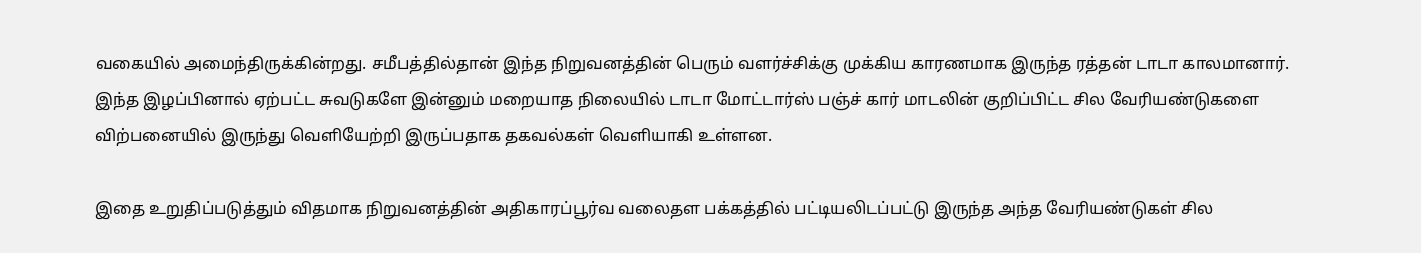வகையில் அமைந்திருக்கின்றது. சமீபத்தில்தான் இந்த நிறுவனத்தின் பெரும் வளர்ச்சிக்கு முக்கிய காரணமாக இருந்த ரத்தன் டாடா காலமானார். இந்த இழப்பினால் ஏற்பட்ட சுவடுகளே இன்னும் மறையாத நிலையில் டாடா மோட்டார்ஸ் பஞ்ச் கார் மாடலின் குறிப்பிட்ட சில வேரியண்டுகளை விற்பனையில் இருந்து வெளியேற்றி இருப்பதாக தகவல்கள் வெளியாகி உள்ளன.

இதை உறுதிப்படுத்தும் விதமாக நிறுவனத்தின் அதிகாரப்பூர்வ வலைதள பக்கத்தில் பட்டியலிடப்பட்டு இருந்த அந்த வேரியண்டுகள் சில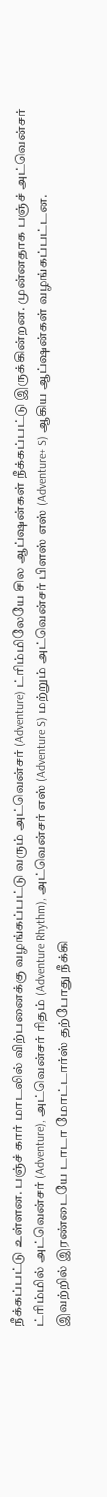நீக்கப்பட்டு உள்ளன. பஞ்ச் கார் மாடலில் விற்பனைக்கு வழங்கப்பட்டு வரும் அட்வென்சர் (Adventure) ட்ரிம்மிலேயே சில ஆப்ஷன்கள் நீக்கப்பட்டு இருக்கின்றன. முன்னதாக பஞ்ச் அட்வென்சர் ட்ரிம்மில் அட்வென்சர் (Adventure), அட்வென்சர் ரிதம் (Adventure Rhythm), அட்வென்சர் எஸ் (Adventure S) மற்றும் அட்வென்சர் பிளஸ் எஸ் (Adventure+ S) ஆகிய ஆப்ஷன்கள் வழங்கப்பட்டன.
இவற்றில் இரண்டையே டாடா மோட்டார்ஸ் தற்போது நீக்கி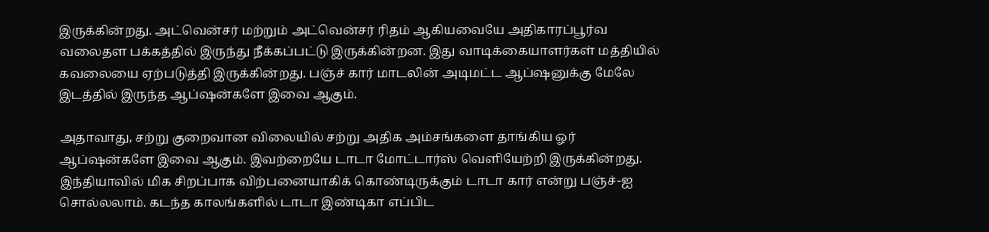இருக்கின்றது. அட்வென்சர் மற்றும் அட்வென்சர் ரிதம் ஆகியவையே அதிகாரப்பூர்வ வலைதள பக்கத்தில் இருந்து நீக்கப்பட்டு இருக்கின்றன. இது வாடிக்கையாளர்கள் மத்தியில் கவலையை ஏற்படுத்தி இருக்கின்றது. பஞ்ச் கார் மாடலின் அடிமட்ட ஆப்ஷனுக்கு மேலே இடத்தில் இருந்த ஆப்ஷன்களே இவை ஆகும்.

அதாவாது, சற்று குறைவான விலையில் சற்று அதிக அம்சங்களை தாங்கிய ஓர் ஆப்ஷன்களே இவை ஆகும். இவற்றையே டாடா மோட்டார்ஸ் வெளியேற்றி இருக்கின்றது. இந்தியாவில் மிக சிறப்பாக விற்பனையாகிக் கொண்டிருக்கும் டாடா கார் என்று பஞ்ச்-ஐ சொல்லலாம். கடந்த காலங்களில் டாடா இண்டிகா எப்பிட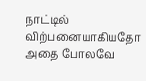நாட்டில் விற்பனையாகியதோ அதை போலவே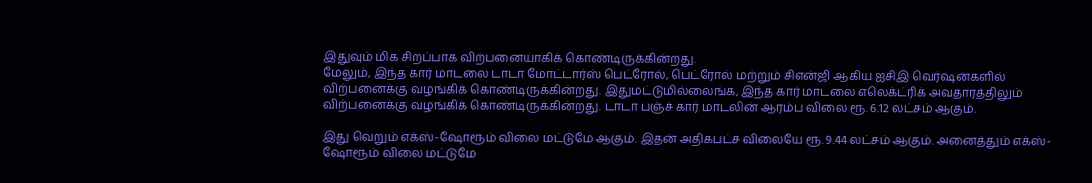இதுவும் மிக சிறப்பாக விற்பனையாகிக் கொண்டிருக்கின்றது.
மேலும், இந்த கார் மாடலை டாடா மோட்டார்ஸ் பெட்ரோல், பெட்ரோல் மற்றும் சிஎன்ஜி ஆகிய ஐசிஇ வெர்ஷன்களில் விற்பனைக்கு வழங்கிக் கொண்டிருக்கின்றது. இதுமட்டுமில்லைங்க, இந்த கார் மாடலை எலெக்ட்ரிக் அவதாரத்திலும் விற்பனைக்கு வழங்கிக் கொண்டிருக்கின்றது. டாடா பஞ்ச் கார் மாடலின் ஆரம்ப விலை ரூ. 6.12 லட்சம் ஆகும்.

இது வெறும் எக்ஸ்-ஷோரூம் விலை மட்டுமே ஆகும். இதன் அதிகபட்ச விலையே ரூ. 9.44 லட்சம் ஆகும். அனைத்தும் எக்ஸ்-ஷோரூம் விலை மட்டுமே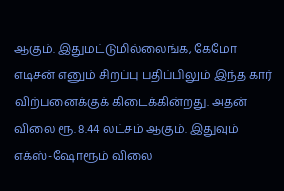ஆகும். இதுமட்டுமில்லைங்க, கேமோ எடிசன் எனும் சிறப்பு பதிப்பிலும் இந்த கார் விற்பனைக்குக் கிடைக்கின்றது. அதன் விலை ரூ. 8.44 லட்சம் ஆகும். இதுவும் எக்ஸ்-ஷோரூம் விலை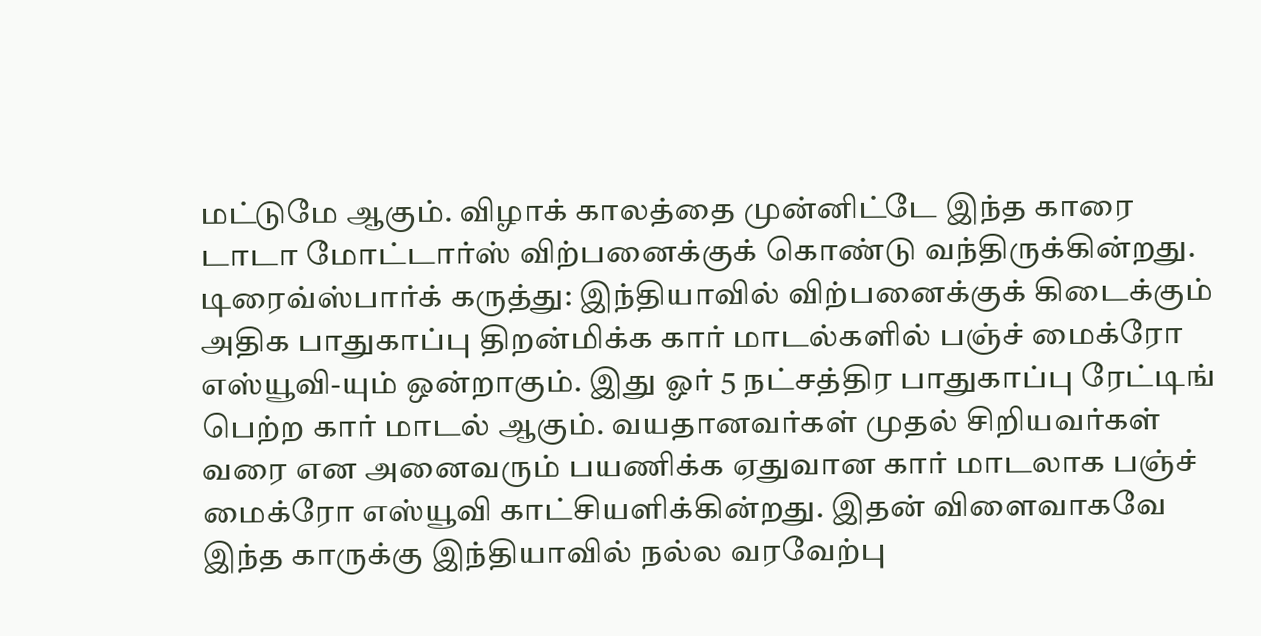மட்டுமே ஆகும். விழாக் காலத்தை முன்னிட்டே இந்த காரை டாடா மோட்டார்ஸ் விற்பனைக்குக் கொண்டு வந்திருக்கின்றது.
டிரைவ்ஸ்பார்க் கருத்து: இந்தியாவில் விற்பனைக்குக் கிடைக்கும் அதிக பாதுகாப்பு திறன்மிக்க கார் மாடல்களில் பஞ்ச் மைக்ரோ எஸ்யூவி-யும் ஒன்றாகும். இது ஓர் 5 நட்சத்திர பாதுகாப்பு ரேட்டிங் பெற்ற கார் மாடல் ஆகும். வயதானவர்கள் முதல் சிறியவர்கள் வரை என அனைவரும் பயணிக்க ஏதுவான கார் மாடலாக பஞ்ச் மைக்ரோ எஸ்யூவி காட்சியளிக்கின்றது. இதன் விளைவாகவே இந்த காருக்கு இந்தியாவில் நல்ல வரவேற்பு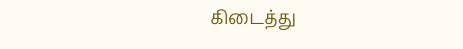கிடைத்து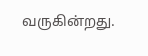வருகின்றது.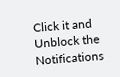Click it and Unblock the Notifications